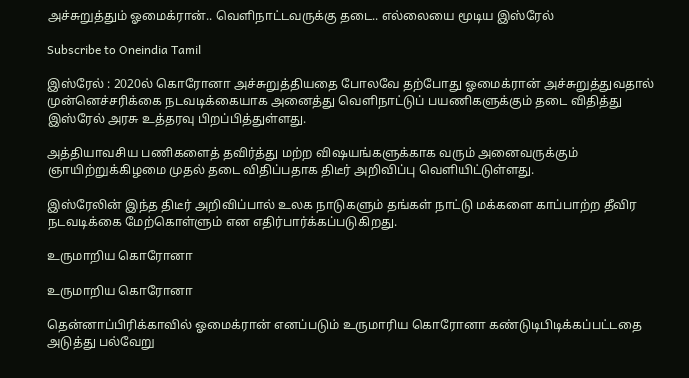அச்சுறுத்தும் ஓமைக்ரான்.. வெளிநாட்டவருக்கு தடை.. எல்லையை மூடிய இஸ்ரேல்

Subscribe to Oneindia Tamil

இஸ்ரேல் : 2020ல் கொரோனா அச்சுறுத்தியதை போலவே தற்போது ஓமைக்ரான் அச்சுறுத்துவதால் முன்னெச்சரிக்கை நடவடிக்கையாக அனைத்து வெளிநாட்டுப் பயணிகளுக்கும் தடை விதித்து இஸ்ரேல் அரசு உத்தரவு பிறப்பித்துள்ளது.

அத்தியாவசிய பணிகளைத் தவிர்த்து மற்ற விஷயங்களுக்காக வரும் அனைவருக்கும் ஞாயிற்றுக்கிழமை முதல் தடை விதிப்பதாக திடீர் அறிவிப்பு வெளியிட்டுள்ளது.

இஸ்ரேலின் இந்த திடீர் அறிவிப்பால் உலக நாடுகளும் தங்கள் நாட்டு மக்களை காப்பாற்ற தீவிர நடவடிக்கை மேற்கொள்ளும் என எதிர்பார்க்கப்படுகிறது.

உருமாறிய கொரோனா

உருமாறிய கொரோனா

தென்னாப்பிரிக்காவில் ஓமைக்ரான் எனப்படும் உருமாரிய கொரோனா கண்டுடிபிடிக்கப்பட்டதை அடுத்து பல்வேறு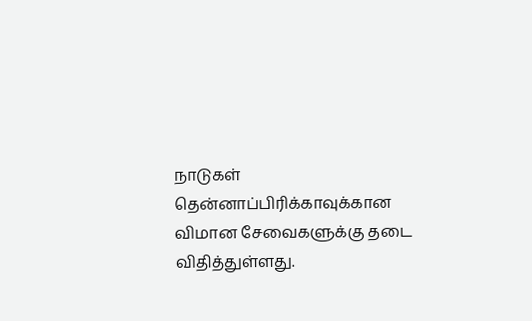நாடுகள் தென்னாப்பிரிக்காவுக்கான விமான சேவைகளுக்கு தடை விதித்துள்ளது.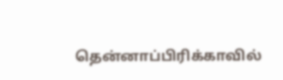தென்னாப்பிரிக்காவில்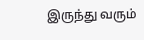இருந்து வரும்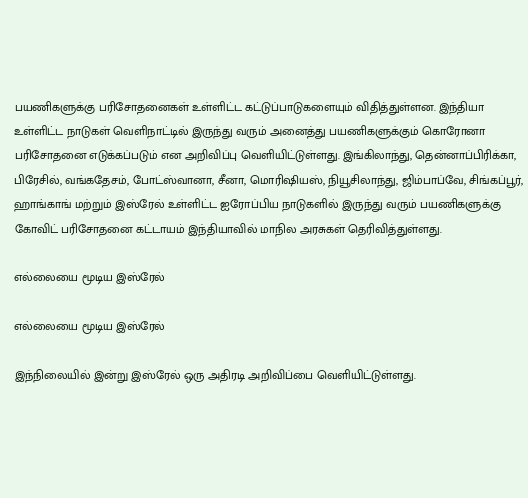பயணிகளுக்கு பரிசோதனைகள் உள்ளிட்ட கட்டுப்பாடுகளையும் விதித்துள்ளன. இந்தியா உள்ளிட்ட நாடுகள் வெளிநாட்டில் இருந்து வரும் அனைத்து பயணிகளுக்கும் கொரோனா பரிசோதனை எடுக்கப்படும் என அறிவிப்பு வெளியிட்டுள்ளது. இங்கிலாந்து, தென்னாப்பிரிக்கா, பிரேசில், வங்கதேசம், போட்ஸ்வானா, சீனா, மொரிஷியஸ், நியூசிலாந்து, ஜிம்பாப்வே, சிங்கப்பூர், ஹாங்காங் மற்றும் இஸ்ரேல் உள்ளிட்ட ஐரோப்பிய நாடுகளில் இருந்து வரும் பயணிகளுக்கு கோவிட் பரிசோதனை கட்டாயம் இந்தியாவில் மாநில அரசுகள் தெரிவித்துள்ளது.

எல்லையை மூடிய இஸ்ரேல்

எல்லையை மூடிய இஸ்ரேல்

இந்நிலையில் இன்று இஸ்ரேல் ஒரு அதிரடி அறிவிப்பை வெளியிட்டுள்ளது.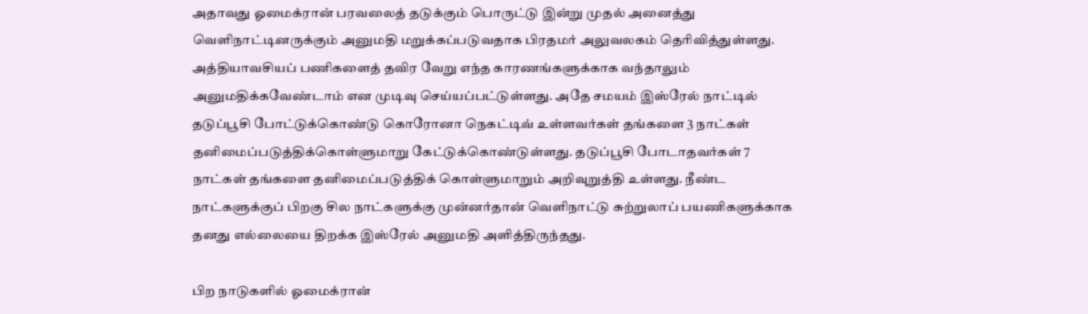அதாவது ஓமைக்ரான் பரவலைத் தடுக்கும் பொருட்டு இன்று முதல் அனைத்து வெளிநாட்டினருக்கும் அனுமதி மறுக்கப்படுவதாக பிரதமர் அலுவலகம் தெரிவித்துள்ளது. அத்தியாவசியப் பணிகளைத் தவிர வேறு எந்த காரணங்களுக்காக வந்தாலும் அனுமதிக்கவேண்டாம் என முடிவு செய்யப்பட்டுள்ளது. அதே சமயம் இஸ்ரேல் நாட்டில் தடுப்பூசி போட்டுக்கொண்டு கொரோனா நெகட்டிவ் உள்ளவர்கள் தங்களை 3 நாட்கள் தனிமைப்படுத்திக்கொள்ளுமாறு கேட்டுக்கொண்டுள்ளது. தடுப்பூசி போடாதவர்கள் 7 நாட்கள் தங்களை தனிமைப்படுத்திக் கொள்ளுமாறும் அறிவுறுத்தி உள்ளது. நீண்ட நாட்களுக்குப் பிறகு சில நாட்களுக்கு முன்னர்தான் வெளிநாட்டு சுற்றுலாப் பயணிகளுக்காக தனது எல்லையை திறக்க இஸ்ரேல் அனுமதி அளித்திருந்தது.

பிற நாடுகளில் ஓமைக்ரான்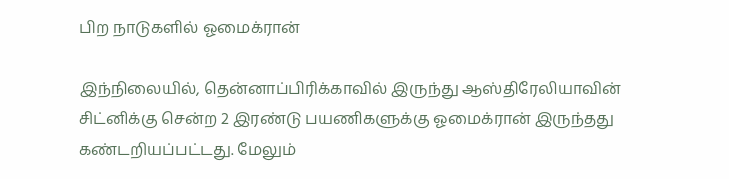பிற நாடுகளில் ஓமைக்ரான்

இந்நிலையில், தென்னாப்பிரிக்காவில் இருந்து ஆஸ்திரேலியாவின் சிட்னிக்கு சென்ற 2 இரண்டு பயணிகளுக்கு ஓமைக்ரான் இருந்தது கண்டறியப்பட்டது. மேலும்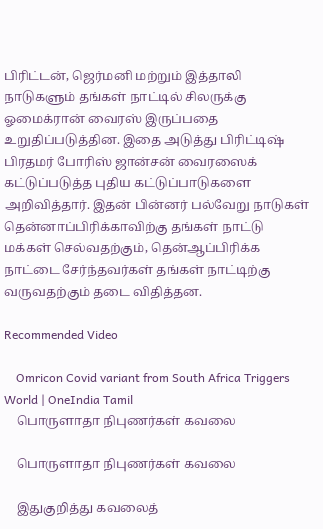பிரிட்டன், ஜெர்மனி மற்றும் இத்தாலி நாடுகளும் தங்கள் நாட்டில் சிலருக்கு ஓமைக்ரான் வைரஸ் இருப்பதை உறுதிப்படுத்தின. இதை அடுத்து பிரிட்டிஷ் பிரதமர் போரிஸ் ஜான்சன் வைரஸைக் கட்டுப்படுத்த புதிய கட்டுப்பாடுகளை அறிவித்தார். இதன் பின்னர் பல்வேறு நாடுகள் தென்னாப்பிரிக்காவிற்கு தங்கள் நாட்டு மக்கள் செல்வதற்கும், தென்ஆப்பிரிக்க நாட்டை சேர்ந்தவர்கள் தங்கள் நாட்டிற்கு வருவதற்கும் தடை விதித்தன.

Recommended Video

    Omricon Covid variant from South Africa Triggers World | OneIndia Tamil
    பொருளாதா நிபுணர்கள் கவலை

    பொருளாதா நிபுணர்கள் கவலை

    இதுகுறித்து கவலைத்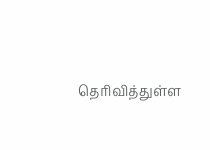தெரிவித்துள்ள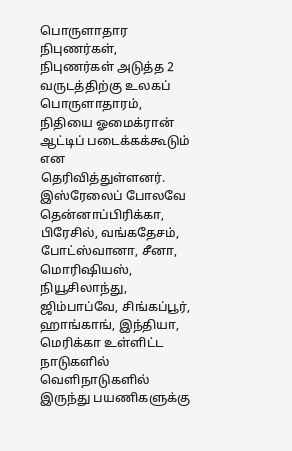பொருளாதார நிபுணர்கள், நிபுணர்கள் அடுத்த 2 வருடத்திற்கு உலகப் பொருளாதாரம், நிதியை ஓமைக்ரான் ஆட்டிப் படைக்கக்கூடும் என தெரிவித்துள்ளனர். இஸ்ரேலைப் போலவே தென்னாப்பிரிக்கா, பிரேசில், வங்கதேசம், போட்ஸ்வானா, சீனா, மொரிஷியஸ், நியூசிலாந்து, ஜிம்பாப்வே, சிங்கப்பூர், ஹாங்காங், இந்தியா, மெரிக்கா உள்ளிட்ட நாடுகளில் வெளிநாடுகளில் இருந்து பயணிகளுக்கு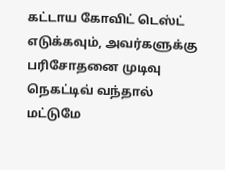கட்டாய கோவிட் டெஸ்ட் எடுக்கவும், அவர்களுக்கு பரிசோதனை முடிவு நெகட்டிவ் வந்தால் மட்டுமே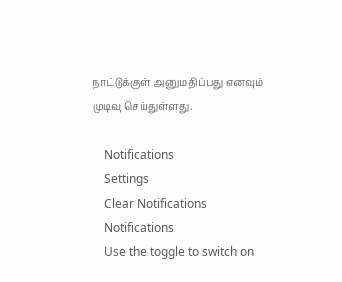நாட்டுக்குள் அனுமதிப்பது எனவும் முடிவு செய்துள்ளது.

    Notifications
    Settings
    Clear Notifications
    Notifications
    Use the toggle to switch on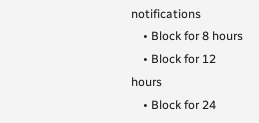notifications
    • Block for 8 hours
    • Block for 12 hours
    • Block for 24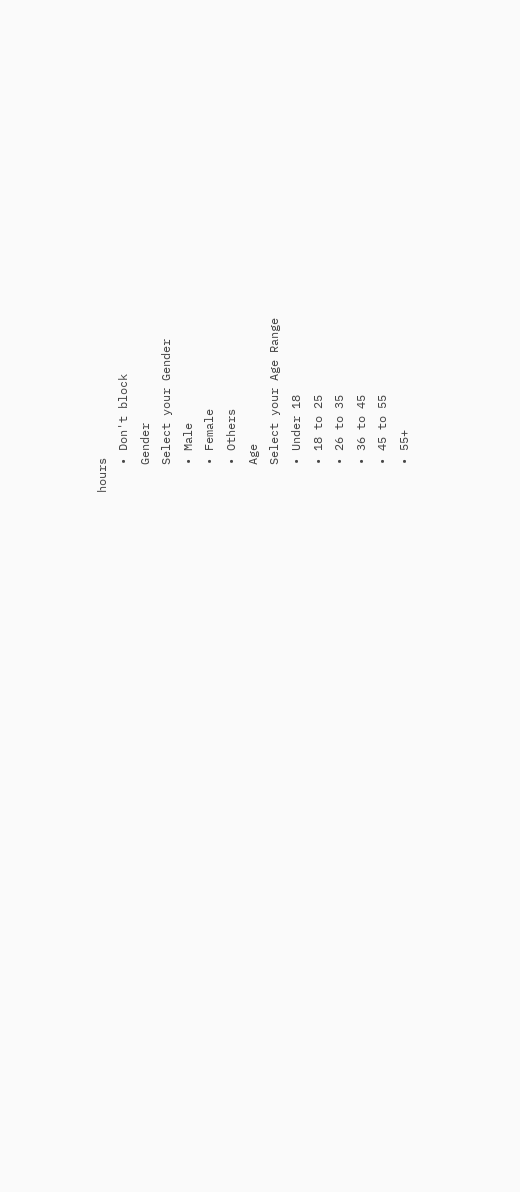hours
    • Don't block
    Gender
    Select your Gender
    • Male
    • Female
    • Others
    Age
    Select your Age Range
    • Under 18
    • 18 to 25
    • 26 to 35
    • 36 to 45
    • 45 to 55
    • 55+